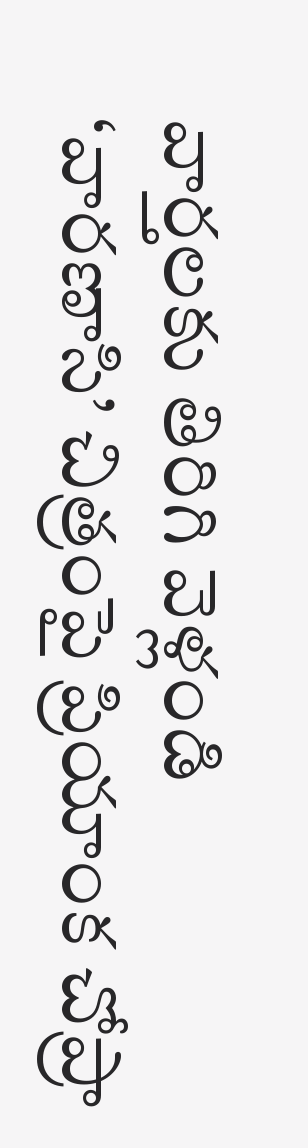వార్తలకు తిరిగి వెళ్లండి
‘వారణాసి’ చిత్రంపై ప్రియాంక చోప్రా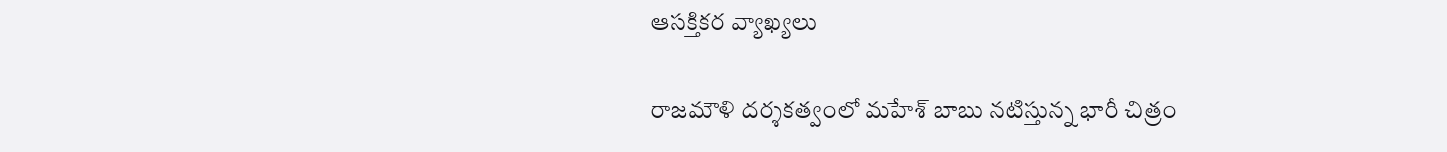ఆసక్తికర వ్యాఖ్యలు

రాజమౌళి దర్శకత్వంలో మహేశ్ బాబు నటిస్తున్న భారీ చిత్రం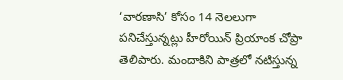‘వారణాసి’ కోసం 14 నెలలుగా పనిచేస్తున్నట్లు హీరోయిన్ ప్రియాంక చోప్రా తెలిపారు. మందాకిని పాత్రలో నటిస్తున్న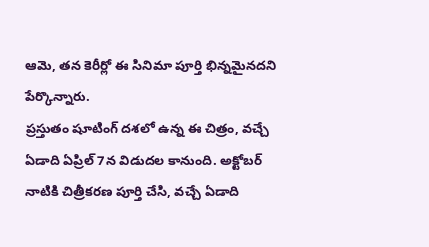ఆమె, తన కెరీర్లో ఈ సినిమా పూర్తి భిన్నమైనదని పేర్కొన్నారు.
ప్రస్తుతం షూటింగ్ దశలో ఉన్న ఈ చిత్రం, వచ్చే ఏడాది ఏప్రిల్ 7న విడుదల కానుంది. అక్టోబర్ నాటికి చిత్రీకరణ పూర్తి చేసి, వచ్చే ఏడాది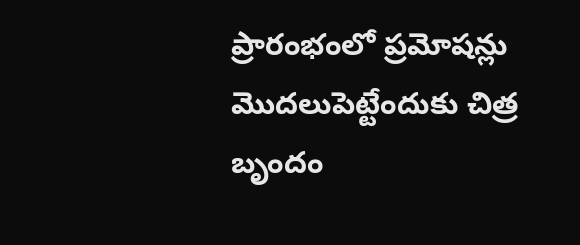ప్రారంభంలో ప్రమోషన్లు మొదలుపెట్టేందుకు చిత్ర బృందం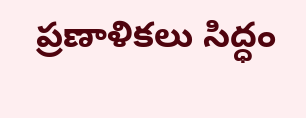ప్రణాళికలు సిద్ధం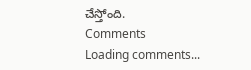చేస్తోంది.
Comments
Loading comments...